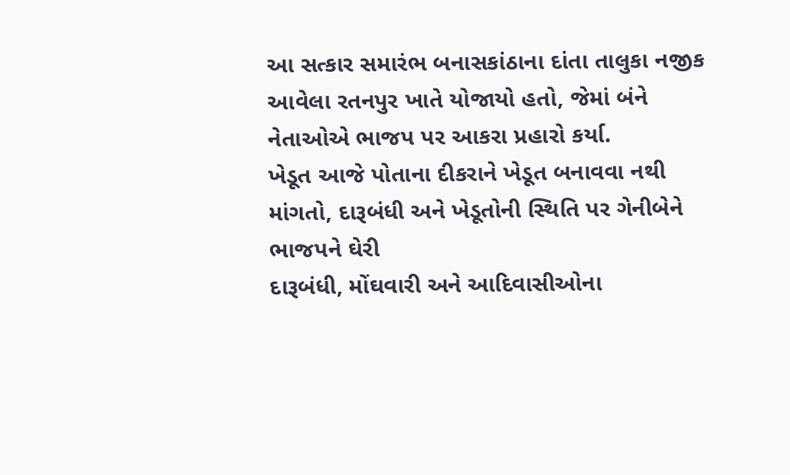આ સત્કાર સમારંભ બનાસકાંઠાના દાંતા તાલુકા નજીક આવેલા રતનપુર ખાતે યોજાયો હતો, જેમાં બંને નેતાઓએ ભાજપ પર આકરા પ્રહારો કર્યા.
ખેડૂત આજે પોતાના દીકરાને ખેડૂત બનાવવા નથી માંગતો, દારૂબંધી અને ખેડૂતોની સ્થિતિ પર ગેનીબેને ભાજપને ઘેરી
દારૂબંધી, મોંઘવારી અને આદિવાસીઓના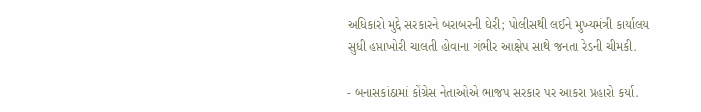અધિકારો મુદ્દે સરકારને બરાબરની ઘેરી; પોલીસથી લઈને મુખ્યમંત્રી કાર્યાલય સુધી હપ્તાખોરી ચાલતી હોવાના ગંભીર આક્ષેપ સાથે જનતા રેડની ચીમકી.

- બનાસકાંઠામાં કોંગ્રેસ નેતાઓએ ભાજપ સરકાર પર આકરા પ્રહારો કર્યા.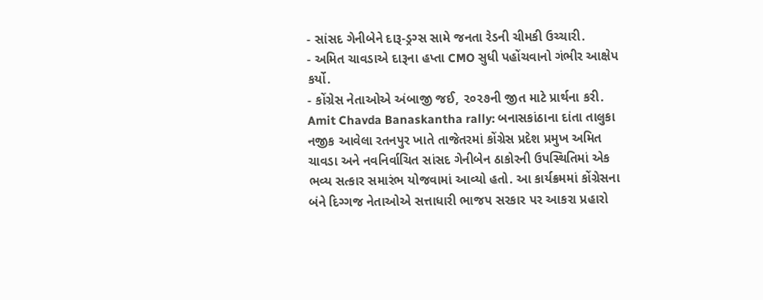- સાંસદ ગેનીબેને દારૂ-ડ્રગ્સ સામે જનતા રેડની ચીમકી ઉચ્ચારી.
- અમિત ચાવડાએ દારૂના હપ્તા CMO સુધી પહોંચવાનો ગંભીર આક્ષેપ કર્યો.
- કોંગ્રેસ નેતાઓએ અંબાજી જઈ, ૨૦૨૭ની જીત માટે પ્રાર્થના કરી.
Amit Chavda Banaskantha rally: બનાસકાંઠાના દાંતા તાલુકા નજીક આવેલા રતનપુર ખાતે તાજેતરમાં કોંગ્રેસ પ્રદેશ પ્રમુખ અમિત ચાવડા અને નવનિર્વાચિત સાંસદ ગેનીબેન ઠાકોરની ઉપસ્થિતિમાં એક ભવ્ય સત્કાર સમારંભ યોજવામાં આવ્યો હતો. આ કાર્યક્રમમાં કોંગ્રેસના બંને દિગ્ગજ નેતાઓએ સત્તાધારી ભાજપ સરકાર પર આકરા પ્રહારો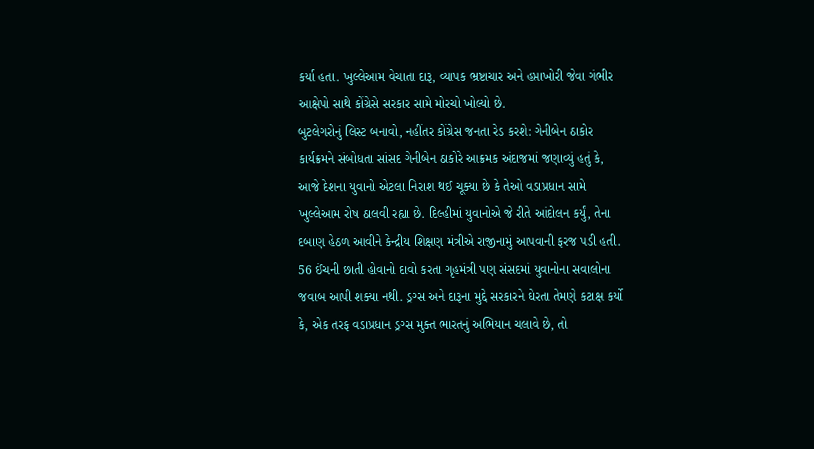કર્યા હતા. ખુલ્લેઆમ વેચાતા દારૂ, વ્યાપક ભ્રષ્ટાચાર અને હપ્તાખોરી જેવા ગંભીર આક્ષેપો સાથે કોંગ્રેસે સરકાર સામે મોરચો ખોલ્યો છે.
બુટલેગરોનું લિસ્ટ બનાવો, નહીંતર કોંગ્રેસ જનતા રેડ કરશે: ગેનીબેન ઠાકોર
કાર્યક્રમને સંબોધતા સાંસદ ગેનીબેન ઠાકોરે આક્રમક અંદાજમાં જણાવ્યું હતું કે, આજે દેશના યુવાનો એટલા નિરાશ થઈ ચૂક્યા છે કે તેઓ વડાપ્રધાન સામે ખુલ્લેઆમ રોષ ઠાલવી રહ્યા છે. દિલ્હીમાં યુવાનોએ જે રીતે આંદોલન કર્યું, તેના દબાણ હેઠળ આવીને કેન્દ્રીય શિક્ષણ મંત્રીએ રાજીનામું આપવાની ફરજ પડી હતી. 56 ઈંચની છાતી હોવાનો દાવો કરતા ગૃહમંત્રી પણ સંસદમાં યુવાનોના સવાલોના જવાબ આપી શક્યા નથી. ડ્રગ્સ અને દારૂના મુદ્દે સરકારને ઘેરતા તેમણે કટાક્ષ કર્યો કે, એક તરફ વડાપ્રધાન ડ્રગ્સ મુક્ત ભારતનું અભિયાન ચલાવે છે, તો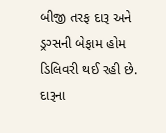બીજી તરફ દારૂ અને ડ્રગ્સની બેફામ હોમ ડિલિવરી થઈ રહી છે. દારૂના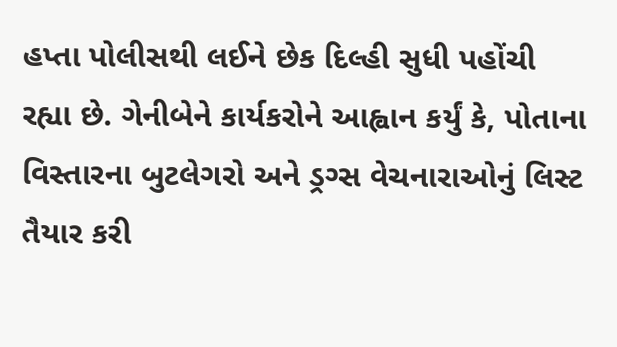હપ્તા પોલીસથી લઈને છેક દિલ્હી સુધી પહોંચી રહ્યા છે. ગેનીબેને કાર્યકરોને આહ્વાન કર્યું કે, પોતાના વિસ્તારના બુટલેગરો અને ડ્રગ્સ વેચનારાઓનું લિસ્ટ તૈયાર કરી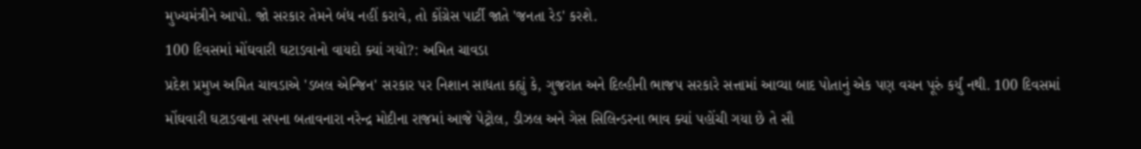મુખ્યમંત્રીને આપો. જો સરકાર તેમને બંધ નહીં કરાવે, તો કોંગ્રેસ પાર્ટી જાતે 'જનતા રેડ' કરશે.
100 દિવસમાં મોંઘવારી ઘટાડવાનો વાયદો ક્યાં ગયો?: અમિત ચાવડા
પ્રદેશ પ્રમુખ અમિત ચાવડાએ 'ડબલ એન્જિન' સરકાર પર નિશાન સાધતા કહ્યું કે, ગુજરાત અને દિલ્હીની ભાજપ સરકારે સત્તામાં આવ્યા બાદ પોતાનું એક પણ વચન પૂરું કર્યું નથી. 100 દિવસમાં મોંઘવારી ઘટાડવાના સપના બતાવનારા નરેન્દ્ર મોદીના રાજમાં આજે પેટ્રોલ, ડીઝલ અને ગેસ સિલિન્ડરના ભાવ ક્યાં પહોંચી ગયા છે તે સૌ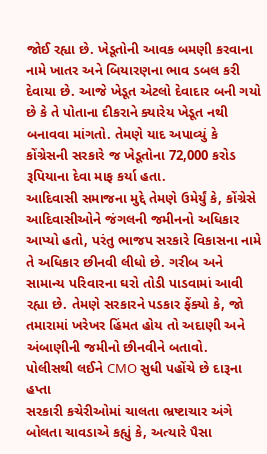જોઈ રહ્યા છે. ખેડૂતોની આવક બમણી કરવાના નામે ખાતર અને બિયારણના ભાવ ડબલ કરી દેવાયા છે. આજે ખેડૂત એટલો દેવાદાર બની ગયો છે કે તે પોતાના દીકરાને ક્યારેય ખેડૂત નથી બનાવવા માંગતો. તેમણે યાદ અપાવ્યું કે કોંગ્રેસની સરકારે જ ખેડૂતોના 72,000 કરોડ રૂપિયાના દેવા માફ કર્યા હતા.
આદિવાસી સમાજના મુદ્દે તેમણે ઉમેર્યું કે, કોંગ્રેસે આદિવાસીઓને જંગલની જમીનનો અધિકાર આપ્યો હતો, પરંતુ ભાજપ સરકારે વિકાસના નામે તે અધિકાર છીનવી લીધો છે. ગરીબ અને સામાન્ય પરિવારના ઘરો તોડી પાડવામાં આવી રહ્યા છે. તેમણે સરકારને પડકાર ફેંક્યો કે, જો તમારામાં ખરેખર હિંમત હોય તો અદાણી અને અંબાણીની જમીનો છીનવીને બતાવો.
પોલીસથી લઈને CMO સુધી પહોંચે છે દારૂના હપ્તા
સરકારી કચેરીઓમાં ચાલતા ભ્રષ્ટાચાર અંગે બોલતા ચાવડાએ કહ્યું કે, અત્યારે પૈસા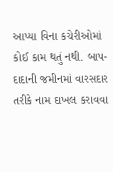આપ્યા વિના કચેરીઓમાં કોઈ કામ થતું નથી. બાપ-દાદાની જમીનમાં વારસદાર તરીકે નામ દાખલ કરાવવા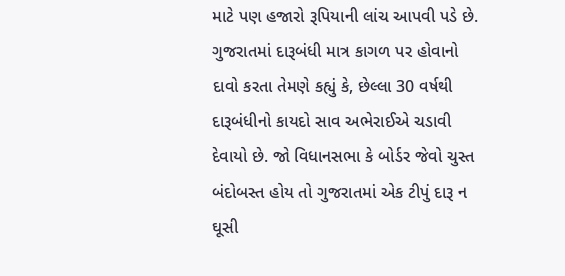માટે પણ હજારો રૂપિયાની લાંચ આપવી પડે છે. ગુજરાતમાં દારૂબંધી માત્ર કાગળ પર હોવાનો દાવો કરતા તેમણે કહ્યું કે, છેલ્લા 30 વર્ષથી દારૂબંધીનો કાયદો સાવ અભેરાઈએ ચડાવી દેવાયો છે. જો વિધાનસભા કે બોર્ડર જેવો ચુસ્ત બંદોબસ્ત હોય તો ગુજરાતમાં એક ટીપું દારૂ ન ઘૂસી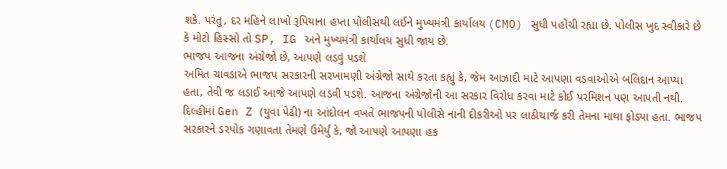શકે. પરંતુ, દર મહિને લાખો રૂપિયાના હપ્તા પોલીસથી લઈને મુખ્યમંત્રી કાર્યાલય (CMO) સુધી પહોંચી રહ્યા છે. પોલીસ ખુદ સ્વીકારે છે કે મોટો હિસ્સો તો SP, IG અને મુખ્યમંત્રી કાર્યાલય સુધી જાય છે.
ભાજપ આજના અંગ્રેજો છે, આપણે લડવું પડશે
અમિત ચાવડાએ ભાજપ સરકારની સરખામણી અંગ્રેજો સાથે કરતા કહ્યું કે, જેમ આઝાદી માટે આપણા વડવાઓએ બલિદાન આપ્યા હતા, તેવી જ લડાઈ આજે આપણે લડવી પડશે. આજના અંગ્રેજોની આ સરકાર વિરોધ કરવા માટે કોઈ પરમિશન પણ આપતી નથી. દિલ્હીમાં Gen Z (યુવા પેઢી) ના આંદોલન વખતે ભાજપની પોલીસે નાની દીકરીઓ પર લાઠીચાર્જ કરી તેમના માથા ફોડ્યા હતા. ભાજપ સરકારને ડરપોક ગણાવતા તેમણે ઉમેર્યું કે, જો આપણે આપણા હક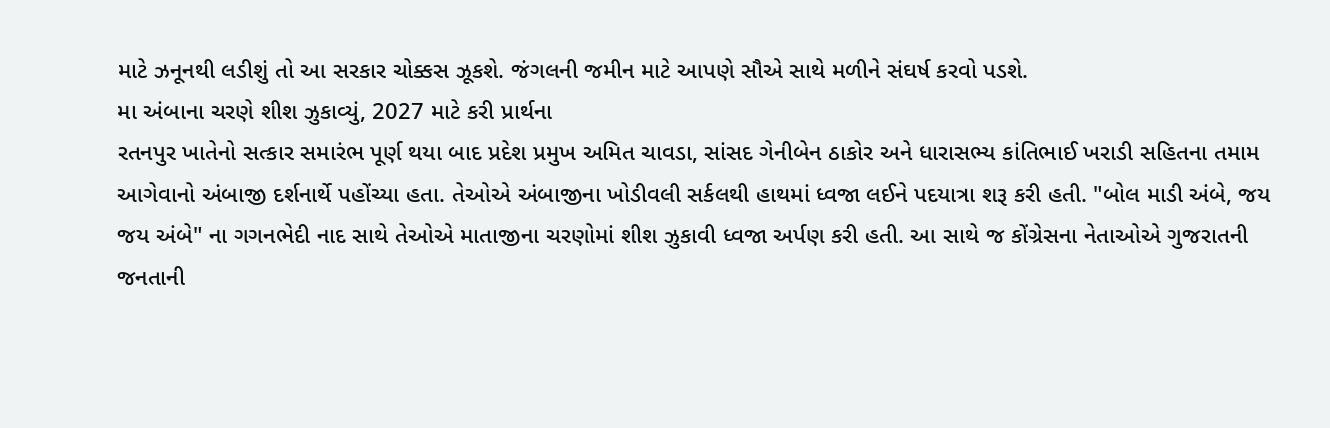માટે ઝનૂનથી લડીશું તો આ સરકાર ચોક્કસ ઝૂકશે. જંગલની જમીન માટે આપણે સૌએ સાથે મળીને સંઘર્ષ કરવો પડશે.
મા અંબાના ચરણે શીશ ઝુકાવ્યું, 2027 માટે કરી પ્રાર્થના
રતનપુર ખાતેનો સત્કાર સમારંભ પૂર્ણ થયા બાદ પ્રદેશ પ્રમુખ અમિત ચાવડા, સાંસદ ગેનીબેન ઠાકોર અને ધારાસભ્ય કાંતિભાઈ ખરાડી સહિતના તમામ આગેવાનો અંબાજી દર્શનાર્થે પહોંચ્યા હતા. તેઓએ અંબાજીના ખોડીવલી સર્કલથી હાથમાં ધ્વજા લઈને પદયાત્રા શરૂ કરી હતી. "બોલ માડી અંબે, જય જય અંબે" ના ગગનભેદી નાદ સાથે તેઓએ માતાજીના ચરણોમાં શીશ ઝુકાવી ધ્વજા અર્પણ કરી હતી. આ સાથે જ કોંગ્રેસના નેતાઓએ ગુજરાતની જનતાની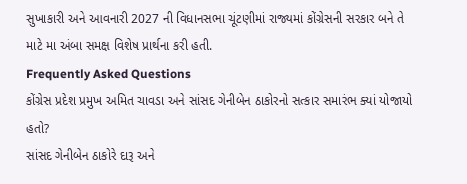સુખાકારી અને આવનારી 2027 ની વિધાનસભા ચૂંટણીમાં રાજ્યમાં કોંગ્રેસની સરકાર બને તે માટે મા અંબા સમક્ષ વિશેષ પ્રાર્થના કરી હતી.
Frequently Asked Questions
કોંગ્રેસ પ્રદેશ પ્રમુખ અમિત ચાવડા અને સાંસદ ગેનીબેન ઠાકોરનો સત્કાર સમારંભ ક્યાં યોજાયો હતો?
સાંસદ ગેનીબેન ઠાકોરે દારૂ અને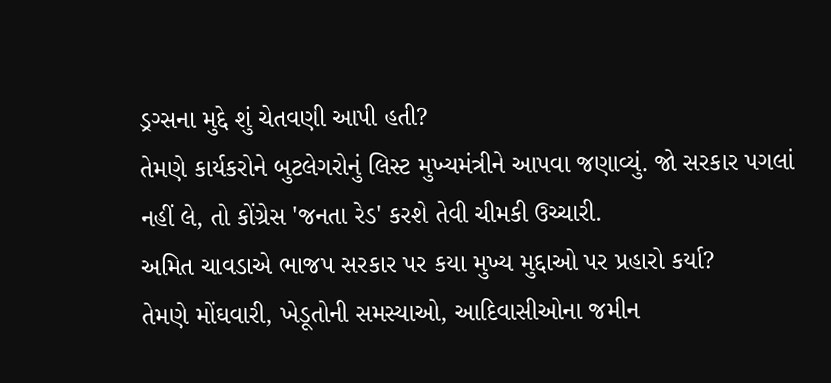ડ્રગ્સના મુદ્દે શું ચેતવણી આપી હતી?
તેમણે કાર્યકરોને બુટલેગરોનું લિસ્ટ મુખ્યમંત્રીને આપવા જણાવ્યું. જો સરકાર પગલાં નહીં લે, તો કોંગ્રેસ 'જનતા રેડ' કરશે તેવી ચીમકી ઉચ્ચારી.
અમિત ચાવડાએ ભાજપ સરકાર પર કયા મુખ્ય મુદ્દાઓ પર પ્રહારો કર્યા?
તેમણે મોંઘવારી, ખેડૂતોની સમસ્યાઓ, આદિવાસીઓના જમીન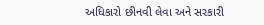અધિકારો છીનવી લેવા અને સરકારી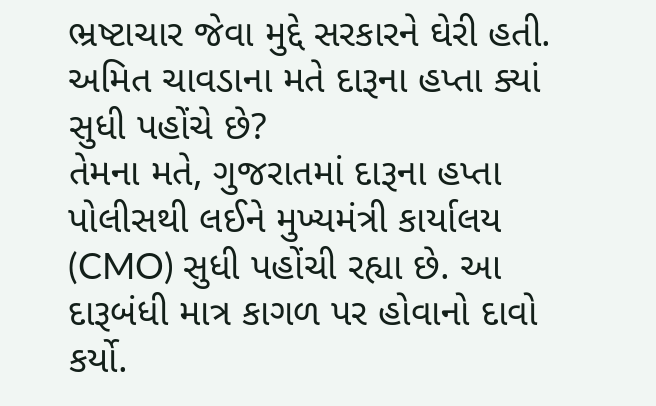ભ્રષ્ટાચાર જેવા મુદ્દે સરકારને ઘેરી હતી.
અમિત ચાવડાના મતે દારૂના હપ્તા ક્યાં સુધી પહોંચે છે?
તેમના મતે, ગુજરાતમાં દારૂના હપ્તા પોલીસથી લઈને મુખ્યમંત્રી કાર્યાલય (CMO) સુધી પહોંચી રહ્યા છે. આ દારૂબંધી માત્ર કાગળ પર હોવાનો દાવો કર્યો.